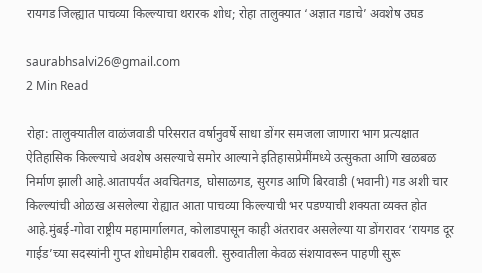रायगड जिल्ह्यात पाचव्या किल्ल्याचा थरारक शोध; रोहा तालुक्यात ‘अज्ञात गडाचे’ अवशेष उघड

saurabhsalvi26@gmail.com
2 Min Read

रोहा: तालुक्यातील वाळंजवाडी परिसरात वर्षानुवर्षे साधा डोंगर समजला जाणारा भाग प्रत्यक्षात ऐतिहासिक किल्ल्याचे अवशेष असल्याचे समोर आल्याने इतिहासप्रेमींमध्ये उत्सुकता आणि खळबळ निर्माण झाली आहे.आतापर्यंत अवचितगड, घोसाळगड, सुरगड आणि बिरवाडी (भवानी) गड अशी चार किल्ल्यांची ओळख असलेल्या रोह्यात आता पाचव्या किल्ल्याची भर पडण्याची शक्यता व्यक्त होत आहे.मुंबई-गोवा राष्ट्रीय महामार्गालगत, कोलाडपासून काही अंतरावर असलेल्या या डोंगरावर ‘रायगड दूर गाईड’च्या सदस्यांनी गुप्त शोधमोहीम राबवली. सुरुवातीला केवळ संशयावरून पाहणी सुरू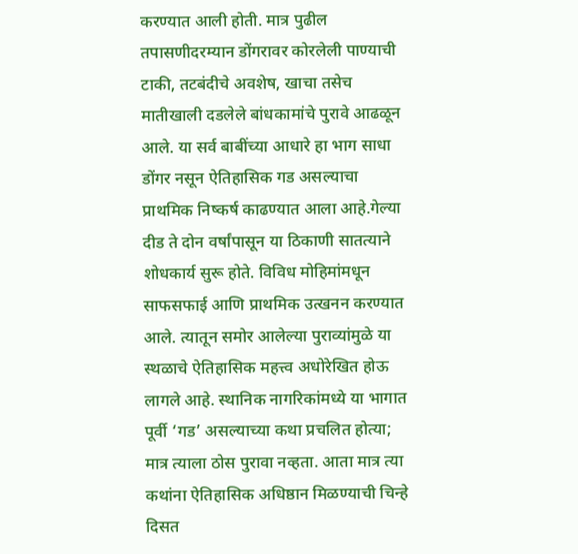करण्यात आली होती. मात्र पुढील तपासणीदरम्यान डोंगरावर कोरलेली पाण्याची टाकी, तटबंदीचे अवशेष, खाचा तसेच मातीखाली दडलेले बांधकामांचे पुरावे आढळून आले. या सर्व बाबींच्या आधारे हा भाग साधा डोंगर नसून ऐतिहासिक गड असल्याचा प्राथमिक निष्कर्ष काढण्यात आला आहे.गेल्या दीड ते दोन वर्षांपासून या ठिकाणी सातत्याने शोधकार्य सुरू होते. विविध मोहिमांमधून साफसफाई आणि प्राथमिक उत्खनन करण्यात आले. त्यातून समोर आलेल्या पुराव्यांमुळे या स्थळाचे ऐतिहासिक महत्त्व अधोरेखित होऊ लागले आहे. स्थानिक नागरिकांमध्ये या भागात पूर्वी ‘गड’ असल्याच्या कथा प्रचलित होत्या; मात्र त्याला ठोस पुरावा नव्हता. आता मात्र त्या कथांना ऐतिहासिक अधिष्ठान मिळण्याची चिन्हे दिसत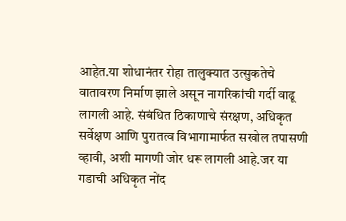आहेत.या शोधानंतर रोहा तालुक्यात उत्सुकतेचे वातावरण निर्माण झाले असून नागरिकांची गर्दी वाढू लागली आहे. संबंधित ठिकाणाचे संरक्षण, अधिकृत सर्वेक्षण आणि पुरातत्व विभागामार्फत सखोल तपासणी व्हावी, अशी मागणी जोर धरू लागली आहे.जर या गडाची अधिकृत नोंद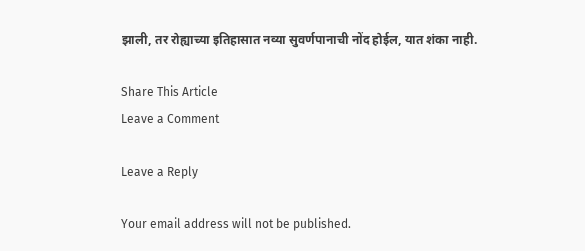झाली, तर रोह्याच्या इतिहासात नव्या सुवर्णपानाची नोंद होईल, यात शंका नाही.

Share This Article
Leave a Comment

Leave a Reply

Your email address will not be published.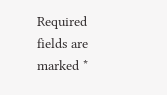Required fields are marked *